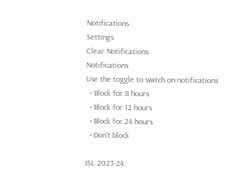Notifications
Settings
Clear Notifications
Notifications
Use the toggle to switch on notifications
  • Block for 8 hours
  • Block for 12 hours
  • Block for 24 hours
  • Don't block

ISL 2023-24: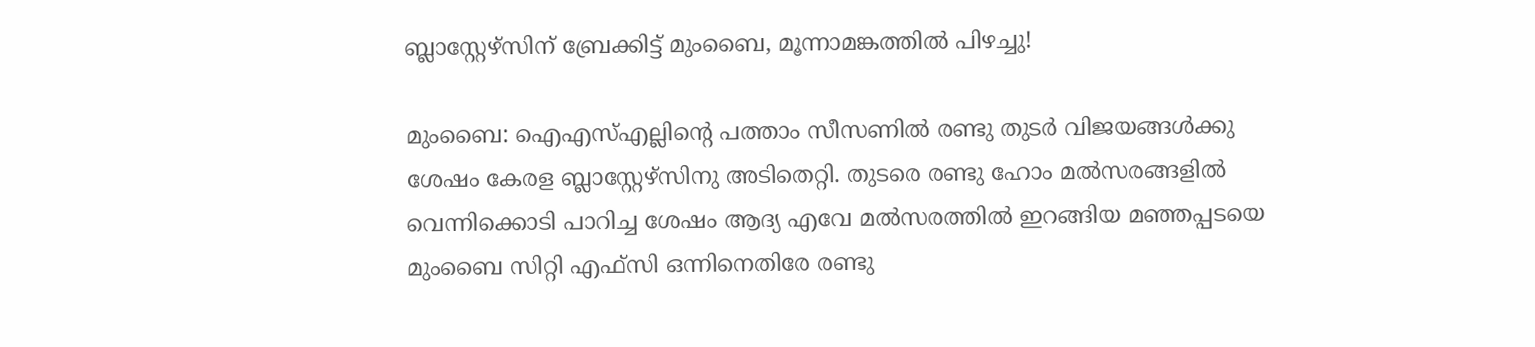ബ്ലാസ്റ്റേഴ്‌സിന് ബ്രേക്കിട്ട് മുംബൈ, മൂന്നാമങ്കത്തില്‍ പിഴച്ചു!

മുംബൈ: ഐഎസ്എല്ലിന്റെ പത്താം സീസണില്‍ രണ്ടു തുടര്‍ വിജയങ്ങള്‍ക്കു ശേഷം കേരള ബ്ലാസ്റ്റേഴ്‌സിനു അടിതെറ്റി. തുടരെ രണ്ടു ഹോം മല്‍സരങ്ങളില്‍ വെന്നിക്കൊടി പാറിച്ച ശേഷം ആദ്യ എവേ മല്‍സരത്തില്‍ ഇറങ്ങിയ മഞ്ഞപ്പടയെ മുംബൈ സിറ്റി എഫ്‌സി ഒന്നിനെതിരേ രണ്ടു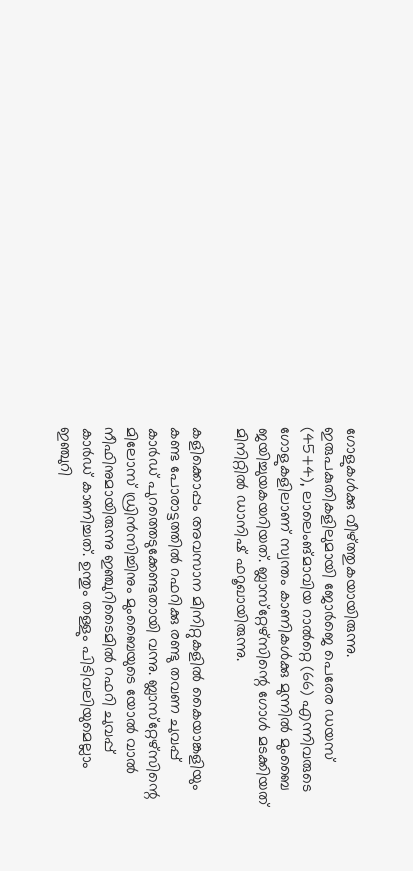ഗോളുകള്‍ക്കു വീഴ്ത്തുകയായിരുന്നു. ഇരുപകുതികളിലുമായി ജോര്‍ജെ പെരേര ഡയസ് (45+4), ലാലെംങ്മാവിയ റാല്‍റ്റെ (66) എന്നിവരുടെ ഗോളുകളിലാണ് സ്വന്തം കാണികള്‍ക്കു മുന്നില്‍ മുംബൈ ജയിച്ചുയകയറിയത്. ബ്ലാസ്‌റ്റേഴ്‌സിന്റെ ഗോള്‍ മടക്കിയത് മിനിറ്റില്‍ ഡാനിഷ് ഫറൂഖായിരുന്നു.

കളിക്കൊപ്പം അവസാന മിനിറ്റുകളില്‍ കൈയാങ്കളിയും കണ്ട പോരാട്ടത്തില്‍ റഫറിക്കു രണ്ടു തവണ ചുവപ്പ് കാര്‍ഡ് പുറത്തെടുക്കേണ്ടതായി വന്നു. ബ്ലാസ്‌റ്റേഴ്‌സിന്റെ മിലോസ് ഡ്രിന്‍സിച്ചിനും മുംബൈയുടെ യോല്‍ വാല്‍ നീഫിനുമായിരുന്നു ഇഞ്ചുറിടൈമില്‍ റഫറി ചുവപ്പ് കാര്‍ഡ് കാണിച്ചത്. ഉന്തും തള്ളും പിടിവലിയുമെല്ലാം ഇഞ്ചുറി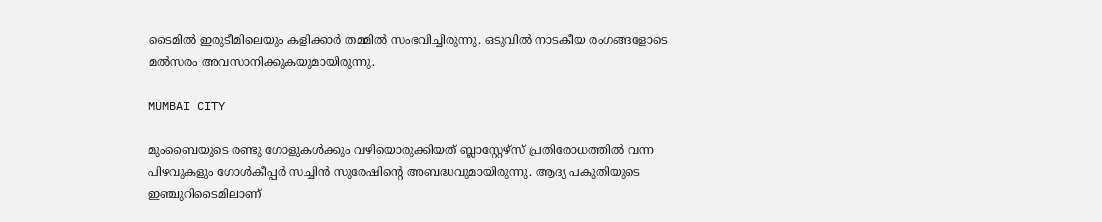ടൈമില്‍ ഇരുടീമിലെയും കളിക്കാര്‍ തമ്മില്‍ സംഭവിച്ചിരുന്നു. ഒടുവില്‍ നാടകീയ രംഗങ്ങളോടെ മല്‍സരം അവസാനിക്കുകയുമായിരുന്നു.

MUMBAI CITY

മുംബൈയുടെ രണ്ടു ഗോളുകള്‍ക്കും വഴിയൊരുക്കിയത് ബ്ലാസ്റ്റേഴ്‌സ് പ്രതിരോധത്തില്‍ വന്ന പിഴവുകളും ഗോള്‍കീപ്പര്‍ സച്ചിന്‍ സുരേഷിന്റെ അബദ്ധവുമായിരുന്നു. ആദ്യ പകുതിയുടെ ഇഞ്ചുറിടൈമിലാണ്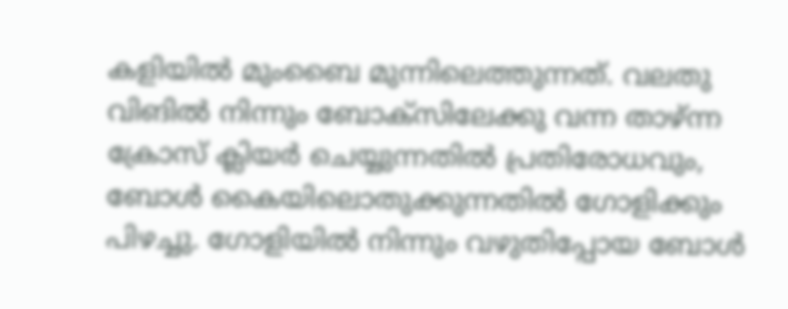കളിയില്‍ മുംബൈ മുന്നിലെത്തുന്നത്. വലതു വിങില്‍ നിന്നും ബോക്‌സിലേക്കു വന്ന താഴ്ന്ന ക്രോസ് ക്ലിയര്‍ ചെയ്യുന്നതില്‍ പ്രതിരോധവും, ബോള്‍ കൈയിലൊതുക്കുന്നതില്‍ ഗോളിക്കും പിഴച്ചു. ഗോളിയില്‍ നിന്നും വഴുതിപ്പോയ ബോള്‍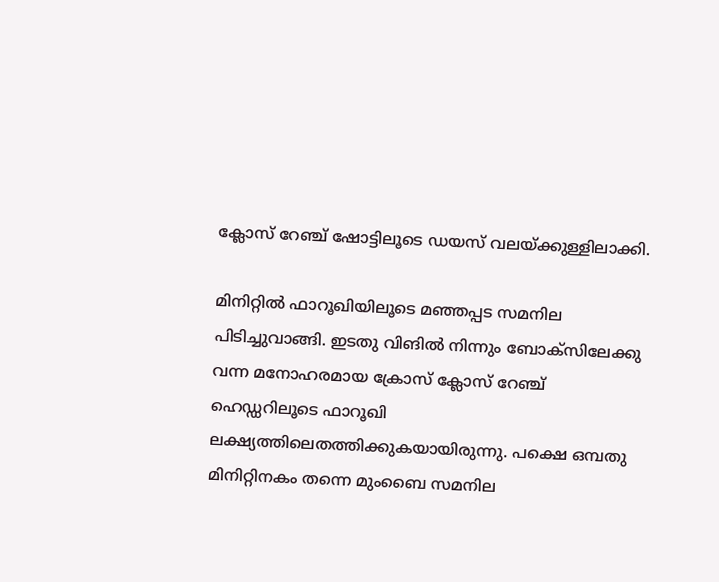ക്ലോസ് റേഞ്ച് ഷോട്ടിലൂടെ ഡയസ് വലയ്ക്കുള്ളിലാക്കി.

മിനിറ്റില്‍ ഫാറൂഖിയിലൂടെ മഞ്ഞപ്പട സമനില പിടിച്ചുവാങ്ങി. ഇടതു വിങില്‍ നിന്നും ബോക്‌സിലേക്കു വന്ന മനോഹരമായ ക്രോസ് ക്ലോസ് റേഞ്ച് ഹെഡ്ഡറിലൂടെ ഫാറൂഖി ലക്ഷ്യത്തിലെതത്തിക്കുകയായിരുന്നു. പക്ഷെ ഒമ്പതു മിനിറ്റിനകം തന്നെ മുംബൈ സമനില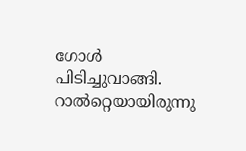ഗോള്‍ പിടിച്ചുവാങ്ങി. റാല്‍റ്റെയായിരുന്നു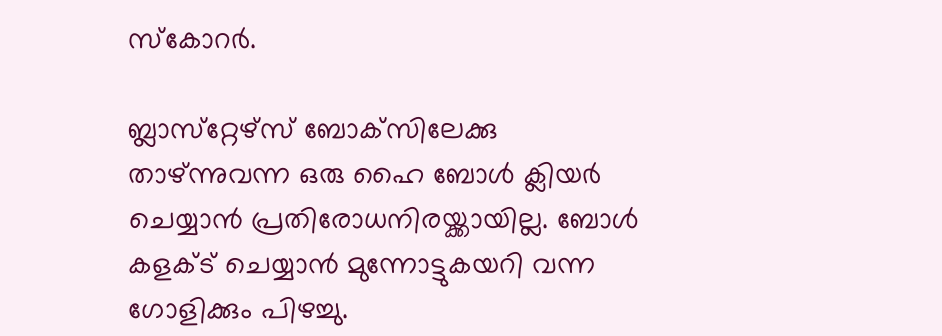സ്‌കോറര്‍.

ബ്ലാസ്‌റ്റേഴ്‌സ് ബോക്‌സിലേക്കു താഴ്ന്നുവന്ന ഒരു ഹൈ ബോള്‍ ക്ലിയര്‍ ചെയ്യാന്‍ പ്രതിരോധനിരയ്ക്കായില്ല. ബോള്‍ കളക്ട് ചെയ്യാന്‍ മുന്നോട്ടുകയറി വന്ന ഗോളിക്കും പിഴച്ചു.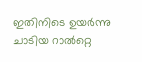ഇതിനിടെ ഉയര്‍ന്നു ചാടിയ റാല്‍റ്റെ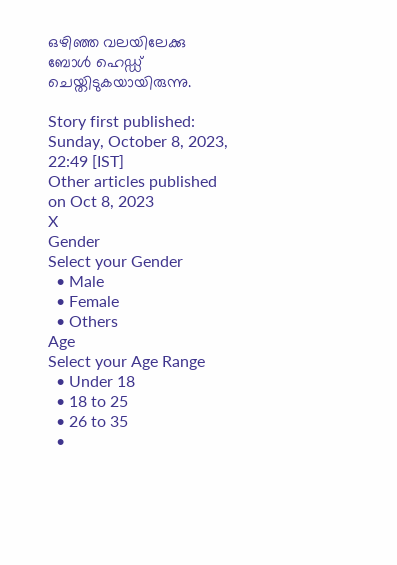ഒഴിഞ്ഞ വലയിലേക്കു ബോള്‍ ഹെഡ്ഡ് ചെയ്തിടുകയായിരുന്നു.

Story first published: Sunday, October 8, 2023, 22:49 [IST]
Other articles published on Oct 8, 2023
X
Gender
Select your Gender
  • Male
  • Female
  • Others
Age
Select your Age Range
  • Under 18
  • 18 to 25
  • 26 to 35
  •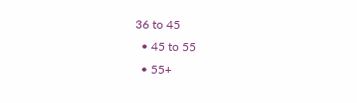36 to 45
  • 45 to 55
  • 55+